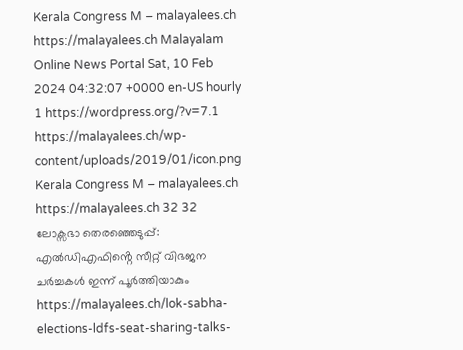Kerala Congress M – malayalees.ch https://malayalees.ch Malayalam Online News Portal Sat, 10 Feb 2024 04:32:07 +0000 en-US hourly 1 https://wordpress.org/?v=7.1 https://malayalees.ch/wp-content/uploads/2019/01/icon.png Kerala Congress M – malayalees.ch https://malayalees.ch 32 32 ലോക്സഭാ തെരഞ്ഞെടുപ്പ്: എൽഡിഎഫിൻ്റെ സീറ്റ് വിഭജന ചർച്ചകൾ ഇന്ന് പൂർത്തിയാകും https://malayalees.ch/lok-sabha-elections-ldfs-seat-sharing-talks-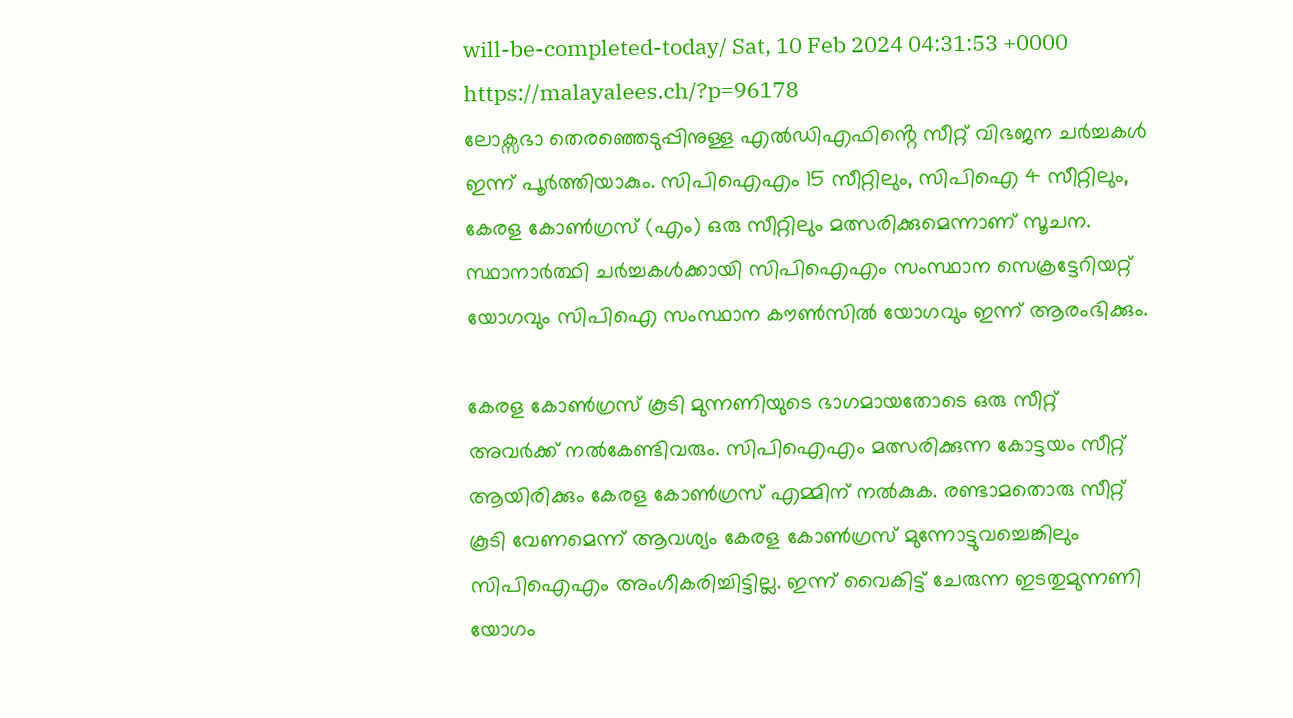will-be-completed-today/ Sat, 10 Feb 2024 04:31:53 +0000 https://malayalees.ch/?p=96178
ലോക്സഭാ തെരഞ്ഞെടുപ്പിനുള്ള എൽഡിഎഫിൻ്റെ സീറ്റ് വിഭജന ചർച്ചകൾ ഇന്ന് പൂർത്തിയാകും. സിപിഐഎം 15 സീറ്റിലും, സിപിഐ 4 സീറ്റിലും, കേരള കോൺഗ്രസ് (എം) ഒരു സീറ്റിലും മത്സരിക്കുമെന്നാണ് സൂചന. സ്ഥാനാർത്ഥി ചർച്ചകൾക്കായി സിപിഐഎം സംസ്ഥാന സെക്രട്ടേറിയറ്റ് യോഗവും സിപിഐ സംസ്ഥാന കൗൺസിൽ യോഗവും ഇന്ന് ആരംഭിക്കും.

കേരള കോൺഗ്രസ് കൂടി മുന്നണിയുടെ ഭാഗമായതോടെ ഒരു സീറ്റ് അവർക്ക് നൽകേണ്ടിവരും. സിപിഐഎം മത്സരിക്കുന്ന കോട്ടയം സീറ്റ് ആയിരിക്കും കേരള കോൺഗ്രസ് എമ്മിന് നൽകുക. രണ്ടാമതൊരു സീറ്റ് കൂടി വേണമെന്ന് ആവശ്യം കേരള കോൺഗ്രസ് മുന്നോട്ടുവച്ചെങ്കിലും സിപിഐഎം അംഗീകരിച്ചിട്ടില്ല. ഇന്ന് വൈകിട്ട് ചേരുന്ന ഇടതുമുന്നണി യോഗം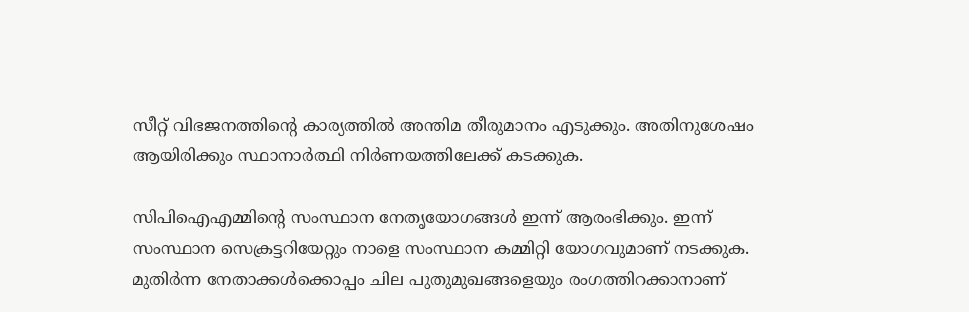സീറ്റ് വിഭജനത്തിന്റെ കാര്യത്തിൽ അന്തിമ തീരുമാനം എടുക്കും. അതിനുശേഷം ആയിരിക്കും സ്ഥാനാർത്ഥി നിർണയത്തിലേക്ക് കടക്കുക.

സിപിഐഎമ്മിന്റെ സംസ്ഥാന നേതൃയോഗങ്ങൾ ഇന്ന് ആരംഭിക്കും. ഇന്ന് സംസ്ഥാന സെക്രട്ടറിയേറ്റും നാളെ സംസ്ഥാന കമ്മിറ്റി യോഗവുമാണ് നടക്കുക. മുതിർന്ന നേതാക്കൾക്കൊപ്പം ചില പുതുമുഖങ്ങളെയും രംഗത്തിറക്കാനാണ്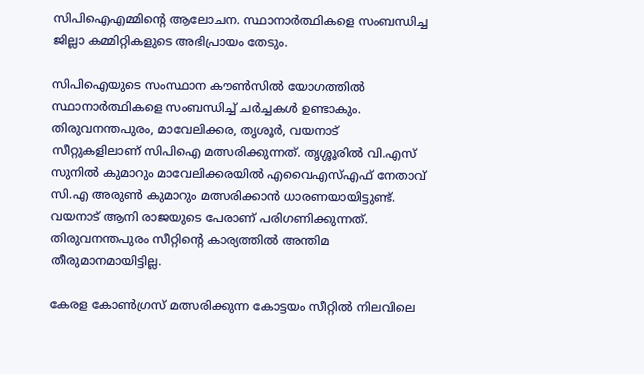സിപിഐഎമ്മിന്റെ ആലോചന. സ്ഥാനാർത്ഥികളെ സംബന്ധിച്ച ജില്ലാ കമ്മിറ്റികളുടെ അഭിപ്രായം തേടും.

സിപിഐയുടെ സംസ്ഥാന കൗൺസിൽ യോഗത്തിൽ സ്ഥാനാർത്ഥികളെ സംബന്ധിച്ച് ചർച്ചകൾ ഉണ്ടാകും. തിരുവനന്തപുരം, മാവേലിക്കര, തൃശൂർ, വയനാട് സീറ്റുകളിലാണ് സിപിഐ മത്സരിക്കുന്നത്. തൃശ്ശൂരിൽ വി.എസ് സുനിൽ കുമാറും മാവേലിക്കരയിൽ എവൈഎസ്എഫ് നേതാവ് സി.എ അരുൺ കുമാറും മത്സരിക്കാൻ ധാരണയായിട്ടുണ്ട്. വയനാട് ആനി രാജയുടെ പേരാണ് പരിഗണിക്കുന്നത്. തിരുവനന്തപുരം സീറ്റിന്റെ കാര്യത്തിൽ അന്തിമ തീരുമാനമായിട്ടില്ല.

കേരള കോൺഗ്രസ് മത്സരിക്കുന്ന കോട്ടയം സീറ്റിൽ നിലവിലെ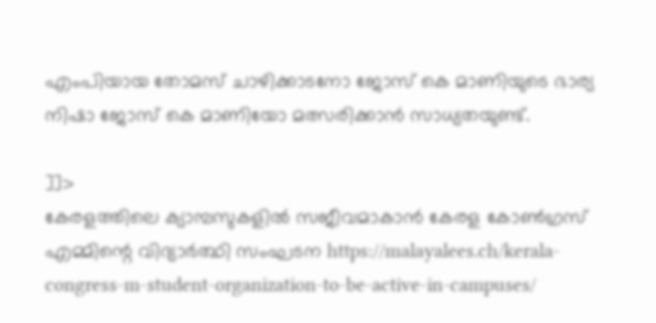എംപിയായ തോമസ് ചാഴിക്കാടനോ ജോസ് കെ മാണിയുടെ ഭാര്യ നിഷാ ജോസ് കെ മാണിയോ മത്സരിക്കാൻ സാധ്യതയുണ്ട്.

]]>
കേരളത്തിലെ ക്യാമ്പസുകളില്‍ സജീവമാകാന്‍ കേരള കോണ്‍ഗ്രസ് എമ്മിന്റെ വിദ്യാര്‍ത്ഥി സംഘടന https://malayalees.ch/kerala-congress-m-student-organization-to-be-active-in-campuses/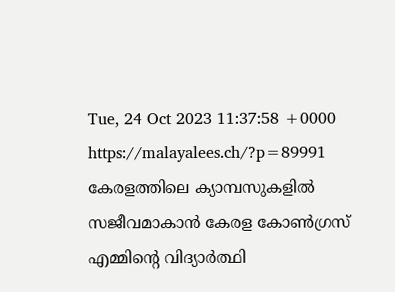Tue, 24 Oct 2023 11:37:58 +0000 https://malayalees.ch/?p=89991 കേരളത്തിലെ ക്യാമ്പസുകളില്‍ സജീവമാകാന്‍ കേരള കോണ്‍ഗ്രസ് എമ്മിന്റെ വിദ്യാര്‍ത്ഥി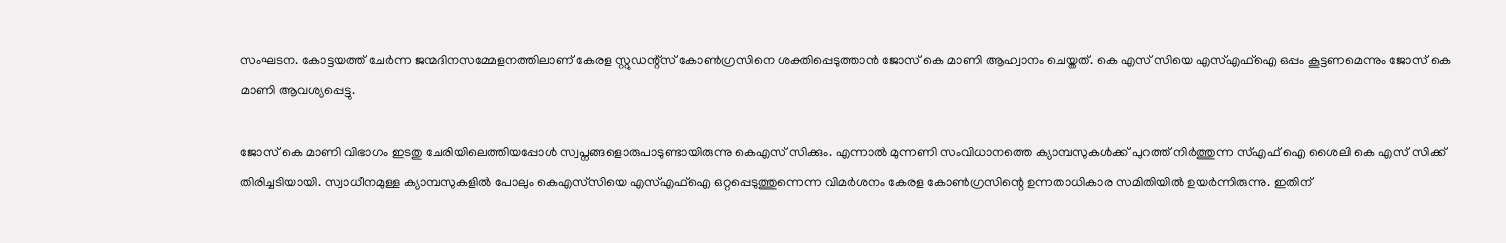സംഘടന. കോട്ടയത്ത് ചേര്‍ന്ന ജന്മദിനസമ്മേളനത്തിലാണ് കേരള സ്റ്റുഡന്റ്‌സ് കോണ്‍ഗ്രസിനെ ശക്തിപ്പെടുത്താന്‍ ജോസ് കെ മാണി ആഹ്വാനം ചെയ്തത്. കെ എസ് സിയെ എസ്എഫ്‌ഐ ഒപ്പം കൂട്ടണമെന്നും ജോസ് കെ മാണി ആവശ്യപ്പെട്ടു.

ജോസ് കെ മാണി വിഭാഗം ഇടതു ചേരിയിലെത്തിയപ്പോള്‍ സ്വപ്നങ്ങളൊരുപാടുണ്ടായിരുന്നു കെഎസ് സിക്കും. എന്നാല്‍ മുന്നണി സംവിധാനത്തെ ക്യാമ്പസുകള്‍ക്ക് പുറത്ത് നിര്‍ത്തുന്ന സ്എഫ് ഐ ശൈലി കെ എസ് സിക്ക് തിരിച്ചടിയായി. സ്വാധീനമുള്ള ക്യാമ്പസുകളില്‍ പോലും കെഎസ്‌സിയെ എസ്എഫ്‌ഐ ഒറ്റപ്പെടുത്തുന്നെന്ന വിമര്‍ശനം കേരള കോണ്‍ഗ്രസിന്റെ ഉന്നതാധികാര സമിതിയില്‍ ഉയര്‍ന്നിരുന്നു. ഇതിന്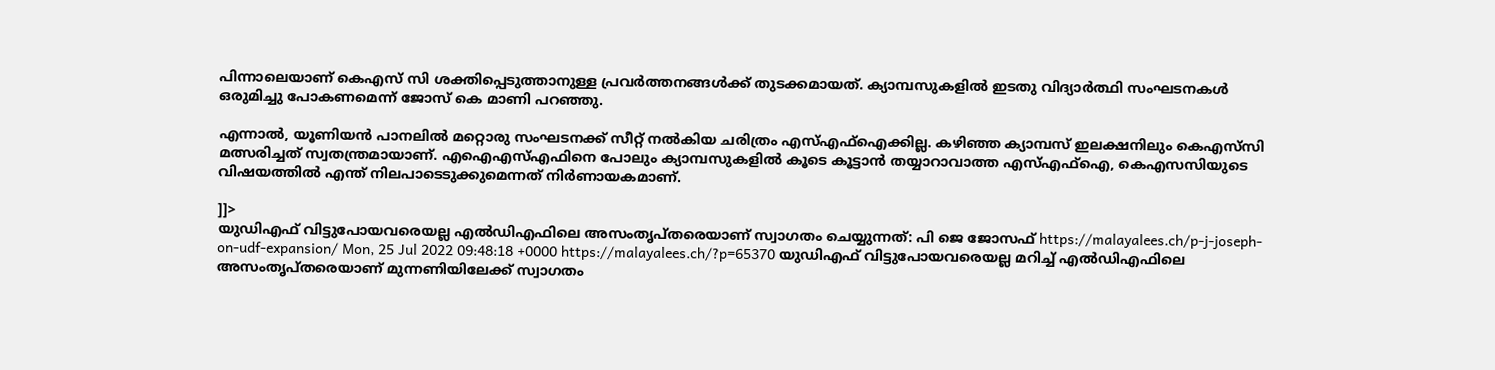പിന്നാലെയാണ് കെഎസ് സി ശക്തിപ്പെടുത്താനുള്ള പ്രവര്‍ത്തനങ്ങള്‍ക്ക് തുടക്കമായത്. ക്യാമ്പസുകളില്‍ ഇടതു വിദ്യാര്‍ത്ഥി സംഘടനകള്‍ ഒരുമിച്ചു പോകണമെന്ന് ജോസ് കെ മാണി പറഞ്ഞു.

എന്നാല്‍, യൂണിയന്‍ പാനലില്‍ മറ്റൊരു സംഘടനക്ക് സീറ്റ് നല്‍കിയ ചരിത്രം എസ്എഫ്‌ഐക്കില്ല. കഴിഞ്ഞ ക്യാമ്പസ് ഇലക്ഷനിലും കെഎസ്‌സി മത്സരിച്ചത് സ്വതന്ത്രമായാണ്. എഐഎസ്എഫിനെ പോലും ക്യാമ്പസുകളില്‍ കൂടെ കൂട്ടാന്‍ തയ്യാറാവാത്ത എസ്എഫ്‌ഐ, കെഎസസിയുടെ വിഷയത്തില്‍ എന്ത് നിലപാടെടുക്കുമെന്നത് നിര്‍ണായകമാണ്.

]]>
യുഡിഎഫ് വിട്ടുപോയവരെയല്ല എല്‍ഡിഎഫിലെ അസംതൃപ്തരെയാണ് സ്വാഗതം ചെയ്യുന്നത്: പി ജെ ജോസഫ് https://malayalees.ch/p-j-joseph-on-udf-expansion/ Mon, 25 Jul 2022 09:48:18 +0000 https://malayalees.ch/?p=65370 യുഡിഎഫ് വിട്ടുപോയവരെയല്ല മറിച്ച് എല്‍ഡിഎഫിലെ അസംതൃപ്തരെയാണ് മുന്നണിയിലേക്ക് സ്വാഗതം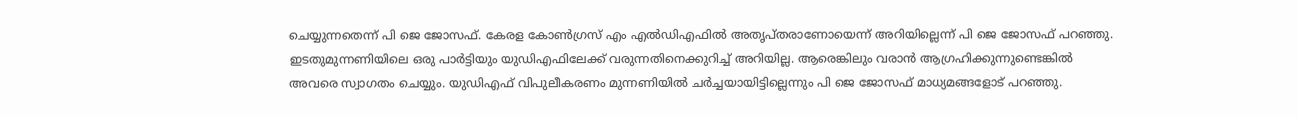ചെയ്യുന്നതെന്ന് പി ജെ ജോസഫ്. കേരള കോണ്‍ഗ്രസ് എം എല്‍ഡിഎഫില്‍ അതൃപ്തരാണോയെന്ന് അറിയില്ലെന്ന് പി ജെ ജോസഫ് പറഞ്ഞു. ഇടതുമുന്നണിയിലെ ഒരു പാര്‍ട്ടിയും യുഡിഎഫിലേക്ക് വരുന്നതിനെക്കുറിച്ച് അറിയില്ല. ആരെങ്കിലും വരാന്‍ ആഗ്രഹിക്കുന്നുണ്ടെങ്കില്‍ അവരെ സ്വാഗതം ചെയ്യും. യുഡിഎഫ് വിപുലീകരണം മുന്നണിയില്‍ ചര്‍ച്ചയായിട്ടില്ലെന്നും പി ജെ ജോസഫ് മാധ്യമങ്ങളോട് പറഞ്ഞു.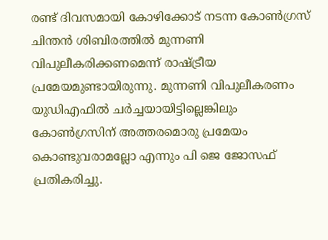രണ്ട് ദിവസമായി കോഴിക്കോട് നടന്ന കോണ്‍ഗ്രസ് ചിന്തന്‍ ശിബിരത്തില്‍ മുന്നണി വിപുലീകരിക്കണമെന്ന് രാഷ്ട്രീയ പ്രമേയമുണ്ടായിരുന്നു. മുന്നണി വിപുലീകരണം യുഡിഎഫില്‍ ചര്‍ച്ചയായിട്ടില്ലെങ്കിലും കോണ്‍ഗ്രസിന് അത്തരമൊരു പ്രമേയം കൊണ്ടുവരാമല്ലോ എന്നും പി ജെ ജോസഫ് പ്രതികരിച്ചു.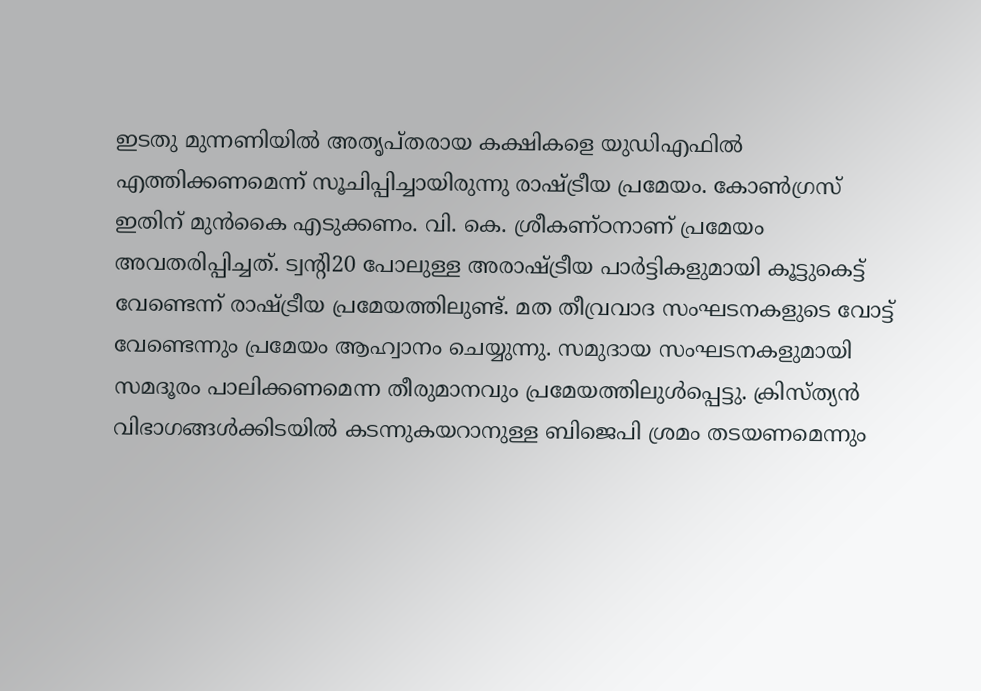ഇടതു മുന്നണിയില്‍ അതൃപ്തരായ കക്ഷികളെ യുഡിഎഫില്‍ എത്തിക്കണമെന്ന് സൂചിപ്പിച്ചായിരുന്നു രാഷ്ട്രീയ പ്രമേയം. കോണ്‍ഗ്രസ് ഇതിന് മുന്‍കൈ എടുക്കണം. വി. കെ. ശ്രീകണ്ഠനാണ് പ്രമേയം അവതരിപ്പിച്ചത്. ട്വന്റി20 പോലുള്ള അരാഷ്ട്രീയ പാര്‍ട്ടികളുമായി കൂട്ടുകെട്ട് വേണ്ടെന്ന് രാഷ്ട്രീയ പ്രമേയത്തിലുണ്ട്. മത തീവ്രവാദ സംഘടനകളുടെ വോട്ട് വേണ്ടെന്നും പ്രമേയം ആഹ്വാനം ചെയ്യുന്നു. സമുദായ സംഘടനകളുമായി സമദൂരം പാലിക്കണമെന്ന തീരുമാനവും പ്രമേയത്തിലുള്‍പ്പെട്ടു. ക്രിസ്ത്യന്‍ വിഭാഗങ്ങള്‍ക്കിടയില്‍ കടന്നുകയറാനുള്ള ബിജെപി ശ്രമം തടയണമെന്നും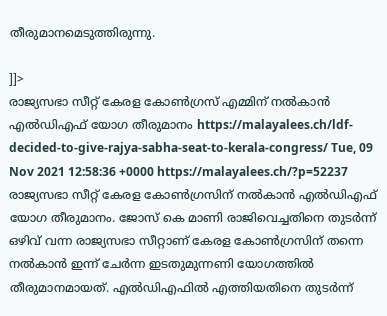തീരുമാനമെടുത്തിരുന്നു.

]]>
രാജ്യസഭാ സീറ്റ് കേരള കോൺഗ്രസ് എമ്മിന് നൽകാൻ എൽഡിഎഫ് യോഗ തീരുമാനം https://malayalees.ch/ldf-decided-to-give-rajya-sabha-seat-to-kerala-congress/ Tue, 09 Nov 2021 12:58:36 +0000 https://malayalees.ch/?p=52237 രാജ്യസഭാ സീറ്റ് കേരള കോൺഗ്രസിന് നൽകാൻ എൽഡിഎഫ് യോഗ തീരുമാനം. ജോസ് കെ മാണി രാജിവെച്ചതിനെ തുടർന്ന് ഒഴിവ് വന്ന രാജ്യസഭാ സീറ്റാണ് കേരള കോൺഗ്രസിന് തന്നെ നൽകാൻ ഇന്ന് ചേർന്ന ഇടതുമുന്നണി യോഗത്തിൽ തീരുമാനമായത്. എൽഡിഎഫിൽ എത്തിയതിനെ തുടർന്ന്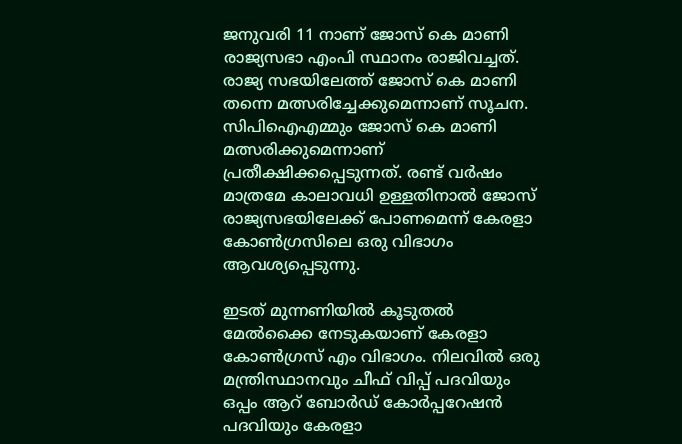ജനുവരി 11 നാണ് ജോസ് കെ മാണി രാജ്യസഭാ എംപി സ്ഥാനം രാജിവച്ചത്. രാജ്യ സഭയിലേത്ത് ജോസ് കെ മാണി തന്നെ മത്സരിച്ചേക്കുമെന്നാണ് സൂചന. സിപിഐഎമ്മും ജോസ് കെ മാണി മത്സരിക്കുമെന്നാണ് പ്രതീക്ഷിക്കപ്പെടുന്നത്. രണ്ട് വർഷം മാത്രമേ കാലാവധി ഉള്ളതിനാൽ ജോസ് രാജ്യസഭയിലേക്ക് പോണമെന്ന് കേരളാ കോൺഗ്രസിലെ ഒരു വിഭാഗം ആവശ്യപ്പെടുന്നു.

ഇടത് മുന്നണിയിൽ കൂടുതൽ മേൽക്കൈ നേടുകയാണ് കേരളാ കോൺഗ്രസ് എം വിഭാഗം. നിലവിൽ ഒരു മന്ത്രിസ്ഥാനവും ചീഫ് വിപ്പ് പദവിയും ഒപ്പം ആറ് ബോർഡ്‌ കോർപ്പറേഷൻ പദവിയും കേരളാ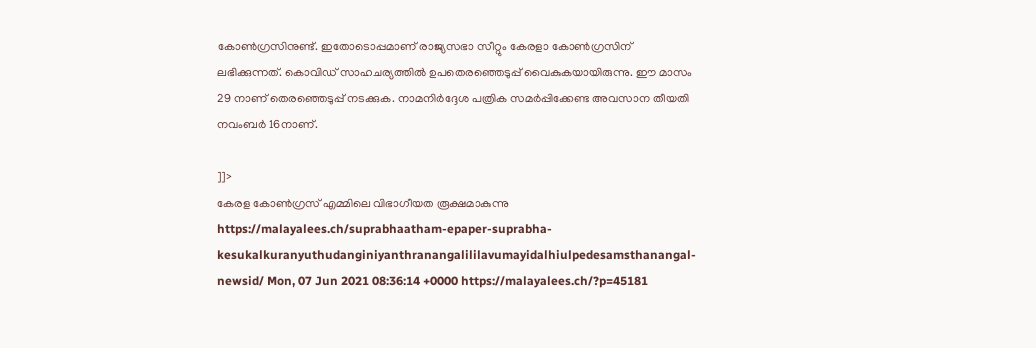കോൺഗ്രസിനുണ്ട്. ഇതോടൊപ്പമാണ് രാജ്യസഭാ സീറ്റും കേരളാ കോൺഗ്രസിന് ലഭിക്കുന്നത്. കൊവിഡ് സാഹചര്യത്തിൽ ഉപതെരഞ്ഞെടുപ്പ് വൈകുകയായിരുന്നു. ഈ മാസം 29 നാണ് തെരഞ്ഞെടുപ്പ് നടക്കുക. നാമനിർദ്ദേശ പത്രിക സമർപ്പിക്കേണ്ട അവസാന തീയതി നവംബർ 16നാണ്.

]]>
കേരള കോൺഗ്രസ് എമ്മിലെ വിഭാഗീയത രൂക്ഷമാകുന്നു https://malayalees.ch/suprabhaatham-epaper-suprabha-kesukalkuranyuthudanginiyanthranangalililavumayidalhiulpedesamsthanangal-newsid/ Mon, 07 Jun 2021 08:36:14 +0000 https://malayalees.ch/?p=45181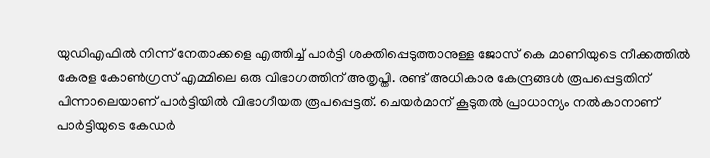യുഡിഎഫിൽ നിന്ന് നേതാക്കളെ എത്തിച്ച് പാർട്ടി ശക്തിപ്പെടുത്താനുള്ള ജോസ് കെ മാണിയുടെ നീക്കത്തിൽ കേരള കോൺഗ്രസ് എമ്മിലെ ഒരു വിഭാഗത്തിന് അതൃപ്തി. രണ്ട് അധികാര കേന്ദ്രങ്ങൾ രൂപപ്പെട്ടതിന് പിന്നാലെയാണ് പാർട്ടിയിൽ വിഭാഗീയത രൂപപ്പെട്ടത്. ചെയർമാന് കൂടുതൽ പ്രാധാന്യം നൽകാനാണ് പാർട്ടിയുടെ കേഡർ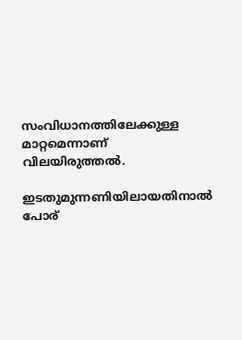സംവിധാനത്തിലേക്കുള്ള മാറ്റമെന്നാണ് വിലയിരുത്തൽ.

ഇടതുമുന്നണിയിലായതിനാൽ പോര്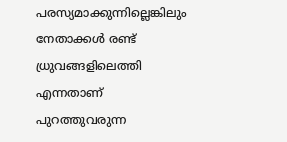പരസ്യമാക്കുന്നില്ലെങ്കിലും നേതാക്കൾ രണ്ട് ധ്രുവങ്ങളിലെത്തി എന്നതാണ് പുറത്തുവരുന്ന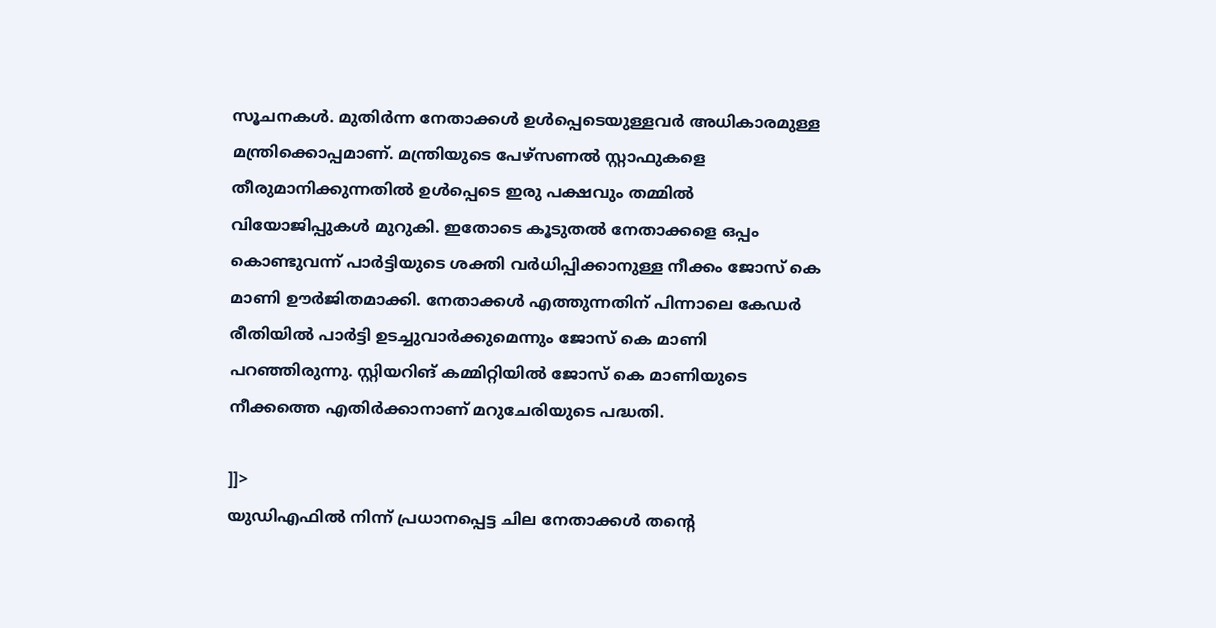സൂചനകൾ. മുതിർന്ന നേതാക്കൾ ഉൾപ്പെടെയുള്ളവർ അധികാരമുള്ള മന്ത്രിക്കൊപ്പമാണ്. മന്ത്രിയുടെ പേഴ്‌സണൽ സ്റ്റാഫുകളെ തീരുമാനിക്കുന്നതിൽ ഉൾപ്പെടെ ഇരു പക്ഷവും തമ്മിൽ വിയോജിപ്പുകൾ മുറുകി. ഇതോടെ കൂടുതൽ നേതാക്കളെ ഒപ്പം കൊണ്ടുവന്ന് പാർട്ടിയുടെ ശക്തി വർധിപ്പിക്കാനുള്ള നീക്കം ജോസ് കെ മാണി ഊർജിതമാക്കി. നേതാക്കൾ എത്തുന്നതിന് പിന്നാലെ കേഡർ രീതിയിൽ പാർട്ടി ഉടച്ചുവാർക്കുമെന്നും ജോസ് കെ മാണി പറഞ്ഞിരുന്നു. സ്റ്റിയറിങ് കമ്മിറ്റിയിൽ ജോസ് കെ മാണിയുടെ നീക്കത്തെ എതിർക്കാനാണ് മറുചേരിയുടെ പദ്ധതി.

]]>
യുഡിഎഫില്‍ നിന്ന് പ്രധാനപ്പെട്ട ചില നേതാക്കള്‍ തന്‍റെ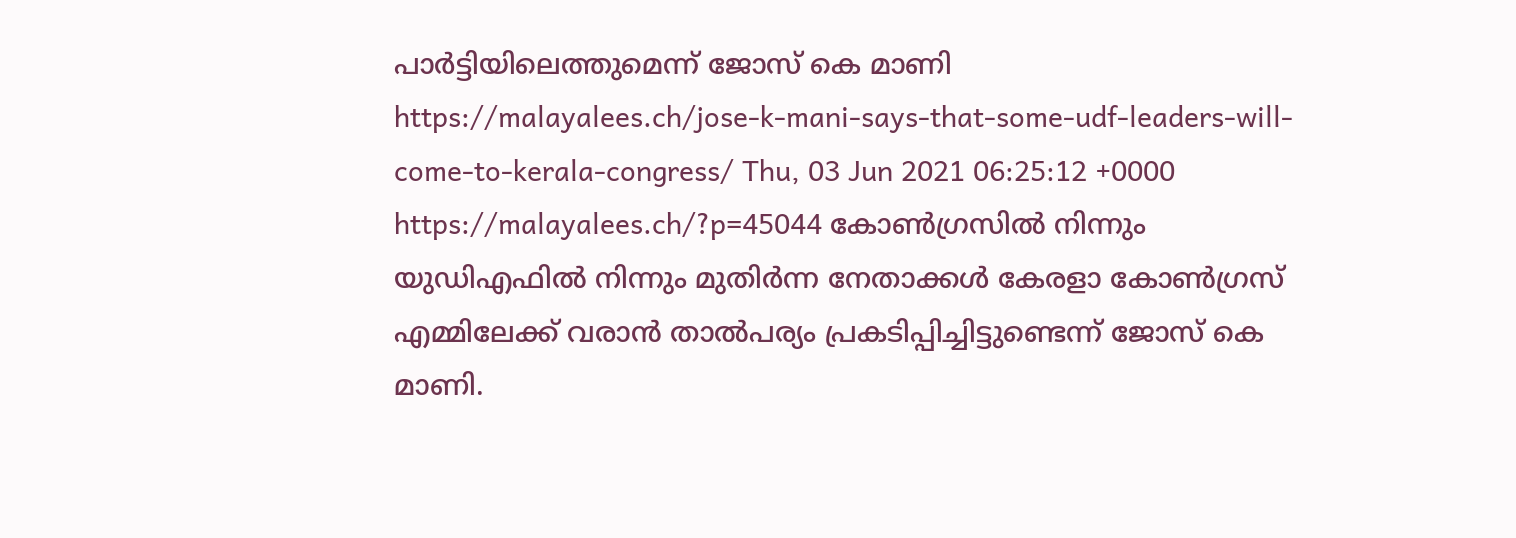പാര്‍ട്ടിയിലെത്തുമെന്ന് ജോസ് കെ മാണി https://malayalees.ch/jose-k-mani-says-that-some-udf-leaders-will-come-to-kerala-congress/ Thu, 03 Jun 2021 06:25:12 +0000 https://malayalees.ch/?p=45044 കോൺഗ്രസിൽ നിന്നും യുഡിഎഫിൽ നിന്നും മുതിർന്ന നേതാക്കൾ കേരളാ കോൺഗ്രസ് എമ്മിലേക്ക് വരാൻ താൽപര്യം പ്രകടിപ്പിച്ചിട്ടുണ്ടെന്ന് ജോസ് കെ മാണി.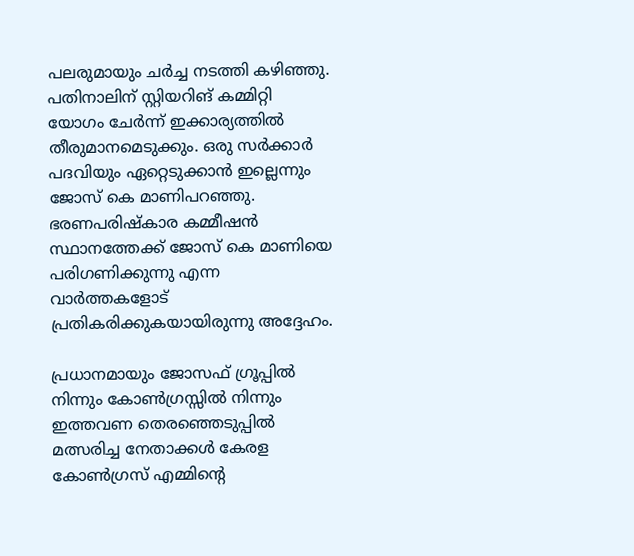പലരുമായും ചർച്ച നടത്തി കഴിഞ്ഞു. പതിനാലിന് സ്റ്റിയറിങ് കമ്മിറ്റി യോഗം ചേർന്ന് ഇക്കാര്യത്തിൽ തീരുമാനമെടുക്കും. ഒരു സർക്കാർ പദവിയും ഏറ്റെടുക്കാൻ ഇല്ലെന്നും ജോസ് കെ മാണിപറഞ്ഞു. ഭരണപരിഷ്കാര കമ്മീഷന്‍ സ്ഥാനത്തേക്ക് ജോസ് കെ മാണിയെ പരിഗണിക്കുന്നു എന്ന വാര്‍ത്തകളോട് പ്രതികരിക്കുകയായിരുന്നു അദ്ദേഹം.

പ്രധാനമായും ജോസഫ് ഗ്രൂപ്പില്‍ നിന്നും കോണ്‍ഗ്രസ്സില്‍ നിന്നും ഇത്തവണ തെരഞ്ഞെടുപ്പില്‍ മത്സരിച്ച നേതാക്കള്‍ കേരള കോണ്‍ഗ്രസ് എമ്മിന്റെ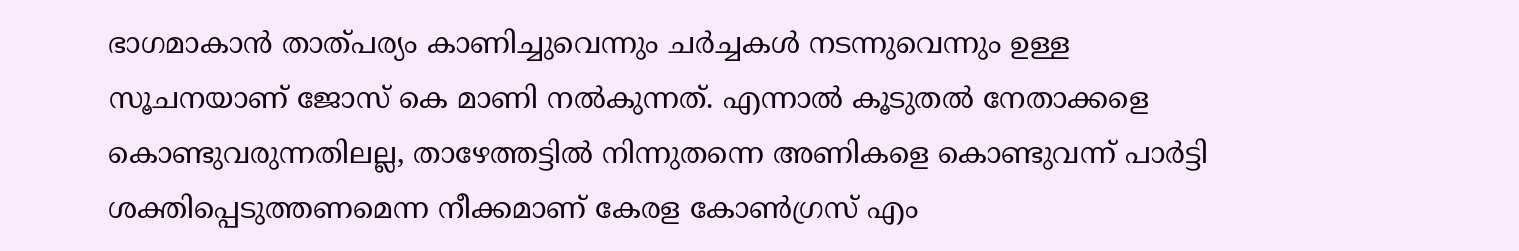ഭാഗമാകാന്‍ താത്പര്യം കാണിച്ചുവെന്നും ചര്‍ച്ചകള്‍ നടന്നുവെന്നും ഉള്ള സൂചനയാണ് ജോസ് കെ മാണി നല്‍കുന്നത്. എന്നാല്‍ കൂടുതല്‍ നേതാക്കളെ കൊണ്ടുവരുന്നതിലല്ല, താഴേത്തട്ടില്‍ നിന്നുതന്നെ അണികളെ കൊണ്ടുവന്ന് പാര്‍ട്ടി ശക്തിപ്പെടുത്തണമെന്ന നീക്കമാണ് കേരള കോണ്‍ഗ്രസ് എം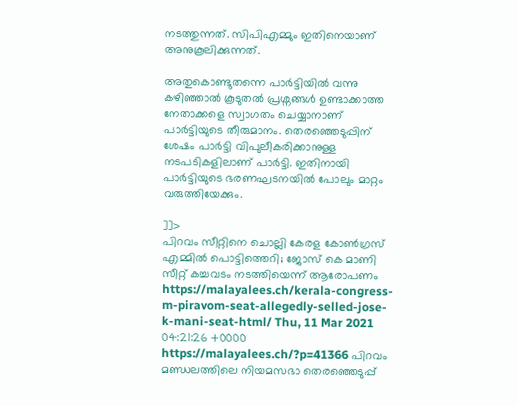നടത്തുന്നത്. സിപിഎമ്മും ഇതിനെയാണ് അനുകൂലിക്കുന്നത്.

അതുകൊണ്ടുതന്നെ പാര്‍ട്ടിയില്‍ വന്നു കഴിഞ്ഞാല്‍ കൂടുതല്‍ പ്രശ്നങ്ങള്‍ ഉണ്ടാക്കാത്ത നേതാക്കളെ സ്വാഗതം ചെയ്യാനാണ് പാര്‍ട്ടിയുടെ തീരുമാനം. തെരഞ്ഞെടുപ്പിന് ശേഷം പാര്‍ട്ടി വിപുലീകരിക്കാനുള്ള നടപടികളിലാണ് പാര്‍ട്ടി. ഇതിനായി പാര്‍ട്ടിയുടെ ഭരണഘടനയില്‍ പോലും മാറ്റം വരുത്തിയേക്കും.

]]>
പിറവം സീറ്റിനെ ചൊല്ലി കേരള കോണ്‍ഗ്രസ് എമ്മില്‍ പൊട്ടിത്തെറി; ജോസ് കെ മാണി സീറ്റ് കച്ചവടം നടത്തിയെന്ന് ആരോപണം https://malayalees.ch/kerala-congress-m-piravom-seat-allegedly-selled-jose-k-mani-seat-html/ Thu, 11 Mar 2021 04:21:26 +0000 https://malayalees.ch/?p=41366 പിറവം മണ്ഡലത്തിലെ നിയമസഭാ തെരഞ്ഞെടുപ്പ്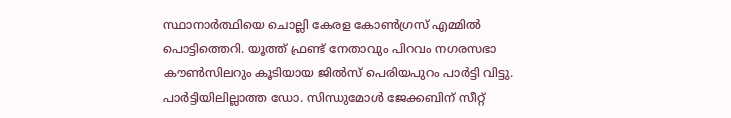സ്ഥാനാര്‍ത്ഥിയെ ചൊല്ലി കേരള കോണ്‍ഗ്രസ് എമ്മില്‍ പൊട്ടിത്തെറി. യൂത്ത് ഫ്രണ്ട് നേതാവും പിറവം നഗരസഭാ കൗണ്‍സിലറും കൂടിയായ ജില്‍സ് പെരിയപുറം പാര്‍ട്ടി വിട്ടു. പാര്‍ട്ടിയിലില്ലാത്ത ഡോ. സിന്ധുമോള്‍ ജേക്കബിന് സീറ്റ്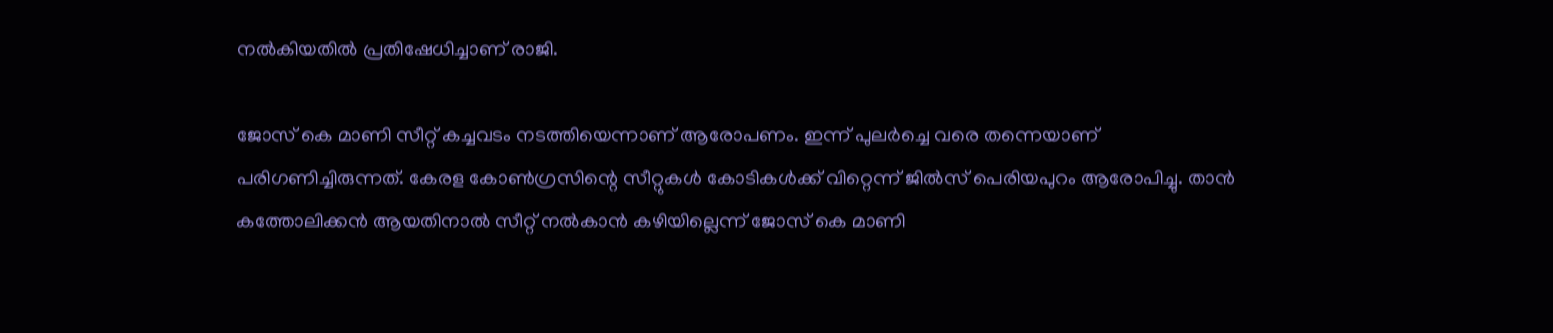നല്‍കിയതില്‍ പ്രതിഷേധിച്ചാണ് രാജി.

ജോസ് കെ മാണി സീറ്റ് കച്ചവടം നടത്തിയെന്നാണ് ആരോപണം. ഇന്ന് പുലര്‍ച്ചെ വരെ തന്നെയാണ് പരിഗണിച്ചിരുന്നത്. കേരള കോണ്‍ഗ്രസിന്റെ സീറ്റുകള്‍ കോടികള്‍ക്ക് വിറ്റെന്ന് ജില്‍സ് പെരിയപുറം ആരോപിച്ചു. താന്‍ കത്തോലിക്കന്‍ ആയതിനാല്‍ സീറ്റ് നല്‍കാന്‍ കഴിയില്ലെന്ന് ജോസ് കെ മാണി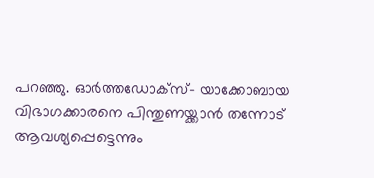പറഞ്ഞു. ഓര്‍ത്തഡോക്‌സ്- യാക്കോബായ വിഭാഗക്കാരനെ പിന്തുണയ്ക്കാന്‍ തന്നോട് ആവശ്യപ്പെട്ടെന്നും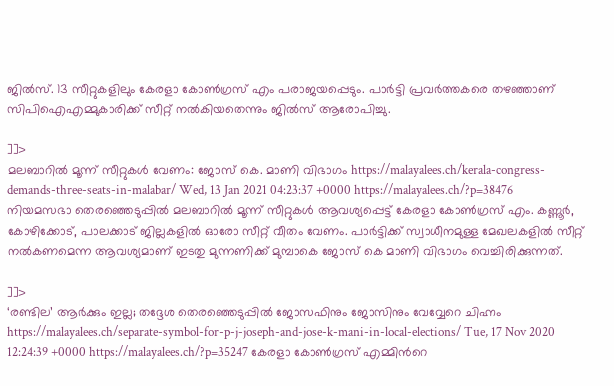ജില്‍സ്. 13 സീറ്റുകളിലും കേരളാ കോണ്‍ഗ്രസ് എം പരാജയപ്പെടും. പാര്‍ട്ടി പ്രവര്‍ത്തകരെ തഴഞ്ഞാണ് സിപിഐഎമ്മുകാരിക്ക് സീറ്റ് നല്‍കിയതെന്നും ജില്‍സ് ആരോപിച്ചു.

]]>
മലബാറില്‍ മൂന്ന് സീറ്റുകള്‍ വേണം: ജോസ് കെ. മാണി വിഭാഗം https://malayalees.ch/kerala-congress-demands-three-seats-in-malabar/ Wed, 13 Jan 2021 04:23:37 +0000 https://malayalees.ch/?p=38476 നിയമസഭാ തെരഞ്ഞെടുപ്പില്‍ മലബാറില്‍ മൂന്ന് സീറ്റുകള്‍ ആവശ്യപ്പെട്ട് കേരളാ കോണ്‍ഗ്രസ് എം. കണ്ണൂര്‍, കോഴിക്കോട്, പാലക്കാട് ജില്ലകളില്‍ ഓരോ സീറ്റ് വീതം വേണം. പാർട്ടിക്ക് സ്വാധീനമുള്ള മേഖലകളില്‍ സീറ്റ് നല്‍കണമെന്ന ആവശ്യമാണ് ഇടതു മുന്നണിക്ക് മുമ്പാകെ ജോസ് കെ മാണി വിഭാഗം വെച്ചിരിക്കുന്നത്.

]]>
‘രണ്ടില’ ആര്‍ക്കും ഇല്ല; തദ്ദേശ തെരഞ്ഞെടുപ്പില്‍ ജോസഫിനും ജോസിനും വേവ്വേറെ ചിഹ്നം https://malayalees.ch/separate-symbol-for-p-j-joseph-and-jose-k-mani-in-local-elections/ Tue, 17 Nov 2020 12:24:39 +0000 https://malayalees.ch/?p=35247 കേരളാ കോണ്‍ഗ്രസ് എമ്മിന്‍റെ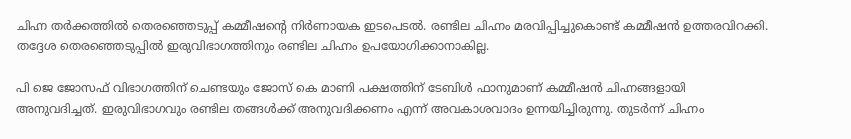ചിഹ്ന തര്‍ക്കത്തില്‍ തെരഞ്ഞെടുപ്പ് കമ്മീഷന്റെ നിര്‍ണായക ഇടപെടല്‍. രണ്ടില ചിഹ്നം മരവിപ്പിച്ചുകൊണ്ട് കമ്മീഷന്‍ ഉത്തരവിറക്കി. തദ്ദേശ തെരഞ്ഞെടുപ്പില്‍ ഇരുവിഭാഗത്തിനും രണ്ടില ചിഹ്നം ഉപയോഗിക്കാനാകില്ല.

പി ജെ ജോസഫ് വിഭാഗത്തിന് ചെണ്ടയും ജോസ് കെ മാണി പക്ഷത്തിന് ടേബിള്‍ ഫാനുമാണ് കമ്മീഷന്‍ ചിഹ്നങ്ങളായി അനുവദിച്ചത്. ഇരുവിഭാഗവും രണ്ടില തങ്ങള്‍ക്ക് അനുവദിക്കണം എന്ന് അവകാശവാദം ഉന്നയിച്ചിരുന്നു. തുടര്‍ന്ന് ചിഹ്നം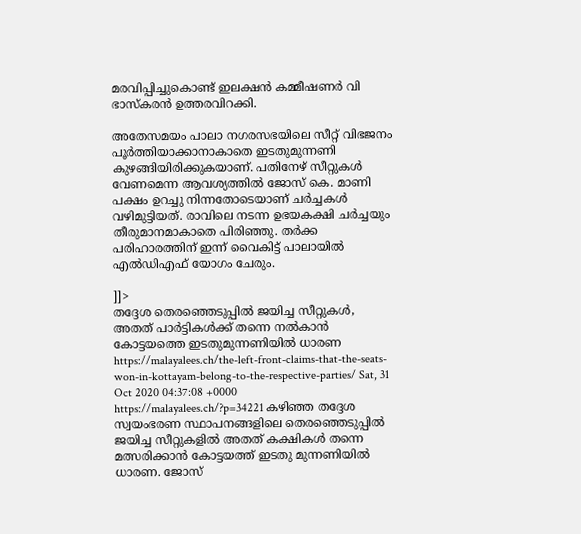മരവിപ്പിച്ചുകൊണ്ട് ഇലക്ഷന്‍ കമ്മീഷണര്‍ വി ഭാസ്‌കരന്‍ ഉത്തരവിറക്കി.

അതേസമയം പാലാ നഗരസഭയിലെ സീറ്റ് വിഭജനം പൂര്‍ത്തിയാക്കാനാകാതെ ഇടതുമുന്നണി കുഴങ്ങിയിരിക്കുകയാണ്. പതിനേഴ് സീറ്റുകള്‍ വേണമെന്ന ആവശ്യത്തില്‍ ജോസ് കെ. മാണി പക്ഷം ഉറച്ചു നിന്നതോടെയാണ് ചര്‍ച്ചകള്‍ വഴിമുട്ടിയത്. രാവിലെ നടന്ന ഉഭയകക്ഷി ചര്‍ച്ചയും തീരുമാനമാകാതെ പിരിഞ്ഞു. തര്‍ക്ക പരിഹാരത്തിന് ഇന്ന് വൈകിട്ട് പാലായില്‍ എല്‍ഡിഎഫ് യോഗം ചേരും.

]]>
തദ്ദേശ തെരഞ്ഞെടുപ്പില്‍ ജയിച്ച സീറ്റുകള്‍, അതത് പാർട്ടികൾക്ക് തന്നെ നല്‍കാന്‍ കോട്ടയത്തെ ഇടതുമുന്നണിയില്‍ ധാരണ https://malayalees.ch/the-left-front-claims-that-the-seats-won-in-kottayam-belong-to-the-respective-parties/ Sat, 31 Oct 2020 04:37:08 +0000 https://malayalees.ch/?p=34221 കഴിഞ്ഞ തദ്ദേശ സ്വയംഭരണ സ്ഥാപനങ്ങളിലെ തെരഞ്ഞെടുപ്പിൽ ജയിച്ച സീറ്റുകളിൽ അതത് കക്ഷികൾ തന്നെ മത്സരിക്കാൻ കോട്ടയത്ത് ഇടതു മുന്നണിയിൽ ധാരണ. ജോസ്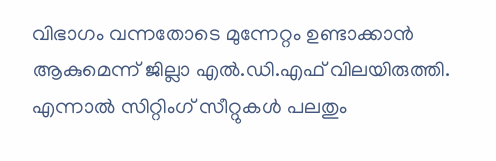വിഭാഗം വന്നതോടെ മുന്നേറ്റം ഉണ്ടാക്കാൻ ആകുമെന്ന് ജില്ലാ എൽ.ഡി.എഫ് വിലയിരുത്തി. എന്നാൽ സിറ്റിംഗ് സീറ്റുകൾ പലതും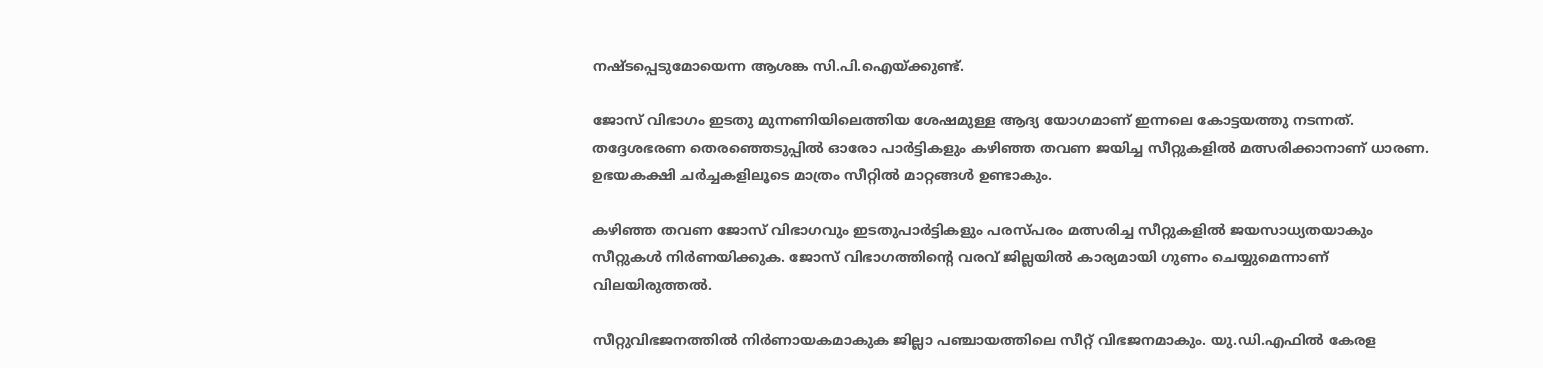നഷ്ടപ്പെടുമോയെന്ന ആശങ്ക സി.പി.ഐയ്ക്കുണ്ട്.

ജോസ് വിഭാഗം ഇടതു മുന്നണിയിലെത്തിയ ശേഷമുള്ള ആദ്യ യോഗമാണ് ഇന്നലെ കോട്ടയത്തു നടന്നത്. തദ്ദേശഭരണ തെരഞ്ഞെടുപ്പിൽ ഓരോ പാർട്ടികളും കഴിഞ്ഞ തവണ ജയിച്ച സീറ്റുകളിൽ മത്സരിക്കാനാണ് ധാരണ. ഉഭയകക്ഷി ചർച്ചകളിലൂടെ മാത്രം സീറ്റിൽ മാറ്റങ്ങൾ ഉണ്ടാകും.

കഴിഞ്ഞ തവണ ജോസ് വിഭാഗവും ഇടതുപാർട്ടികളും പരസ്പരം മത്സരിച്ച സീറ്റുകളില്‍ ജയസാധ്യതയാകും സീറ്റുകൾ നിർണയിക്കുക. ജോസ് വിഭാഗത്തിന്റെ വരവ് ജില്ലയിൽ കാര്യമായി ഗുണം ചെയ്യുമെന്നാണ് വിലയിരുത്തൽ.

സീറ്റുവിഭജനത്തിൽ നിർണായകമാകുക ജില്ലാ പഞ്ചായത്തിലെ സീറ്റ് വിഭജനമാകും. യു.ഡി.എഫിൽ കേരള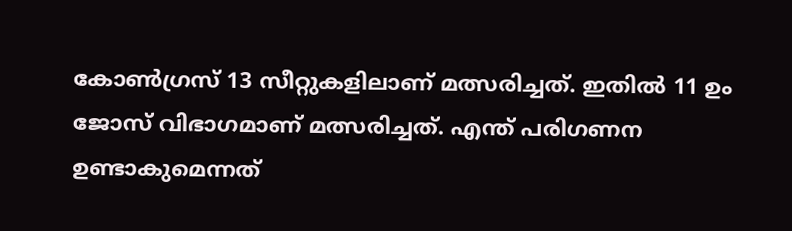കോണ്‍ഗ്രസ് 13 സീറ്റുകളിലാണ് മത്സരിച്ചത്. ഇതിൽ 11 ഉം ജോസ് വിഭാഗമാണ് മത്സരിച്ചത്. എന്ത് പരിഗണന ഉണ്ടാകുമെന്നത്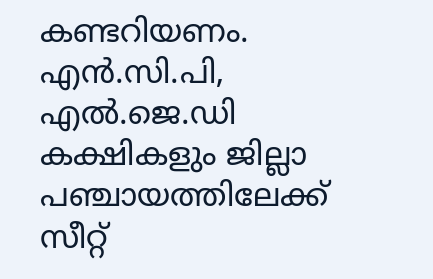കണ്ടറിയണം. എൻ.സി.പി, എല്‍.ജെ.ഡി കക്ഷികളും ജില്ലാ പഞ്ചായത്തിലേക്ക് സീറ്റ്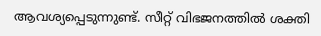ആവശ്യപ്പെടുന്നുണ്ട്. സീറ്റ് വിഭജനത്തിൽ ശക്തി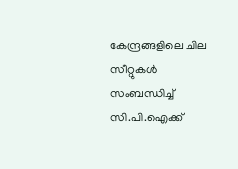കേന്ദ്രങ്ങളിലെ ചില സീറ്റുകൾ സംബന്ധിച്ച് സി.പി.ഐക്ക്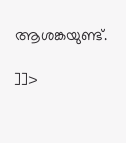ആശങ്കയുണ്ട്.

]]>